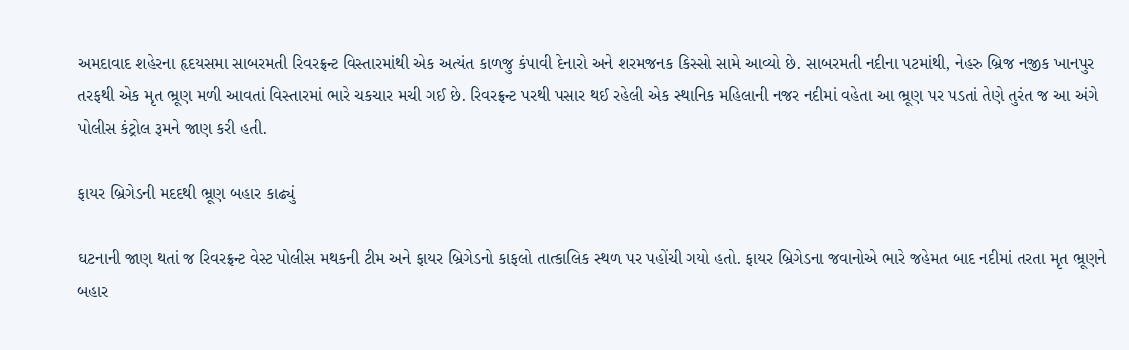અમદાવાદ શહેરના હૃદયસમા સાબરમતી રિવરફ્રન્ટ વિસ્તારમાંથી એક અત્યંત કાળજુ કંપાવી દેનારો અને શરમજનક કિસ્સો સામે આવ્યો છે. સાબરમતી નદીના પટમાંથી, નેહરુ બ્રિજ નજીક ખાનપુર તરફથી એક મૃત ભ્રૂણ મળી આવતાં વિસ્તારમાં ભારે ચકચાર મચી ગઈ છે. રિવરફ્રન્ટ પરથી પસાર થઈ રહેલી એક સ્થાનિક મહિલાની નજર નદીમાં વહેતા આ ભ્રૂણ પર પડતાં તેણે તુરંત જ આ અંગે પોલીસ કંટ્રોલ રૂમને જાણ કરી હતી.

ફાયર બ્રિગેડની મદદથી ભ્રૂણ બહાર કાઢ્યું

ઘટનાની જાણ થતાં જ રિવરફ્રન્ટ વેસ્ટ પોલીસ મથકની ટીમ અને ફાયર બ્રિગેડનો કાફલો તાત્કાલિક સ્થળ પર પહોંચી ગયો હતો. ફાયર બ્રિગેડના જવાનોએ ભારે જહેમત બાદ નદીમાં તરતા મૃત ભ્રૂણને બહાર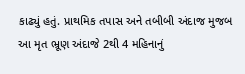કાઢ્યું હતું. પ્રાથમિક તપાસ અને તબીબી અંદાજ મુજબ આ મૃત ભ્રૂણ અંદાજે 2થી 4 મહિનાનું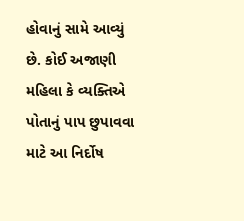હોવાનું સામે આવ્યું છે. કોઈ અજાણી મહિલા કે વ્યક્તિએ પોતાનું પાપ છુપાવવા માટે આ નિર્દોષ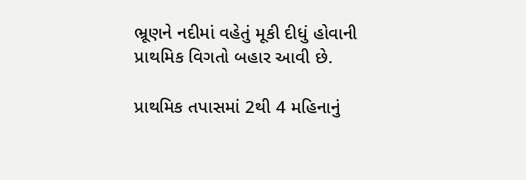ભ્રૂણને નદીમાં વહેતું મૂકી દીધું હોવાની પ્રાથમિક વિગતો બહાર આવી છે.

પ્રાથમિક તપાસમાં 2થી 4 મહિનાનું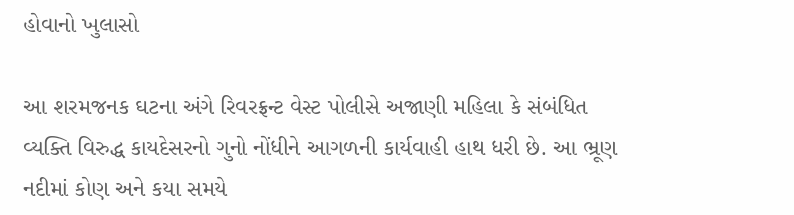હોવાનો ખુલાસો

આ શરમજનક ઘટના અંગે રિવરફ્રન્ટ વેસ્ટ પોલીસે અજાણી મહિલા કે સંબંધિત વ્યક્તિ વિરુદ્ધ કાયદેસરનો ગુનો નોંધીને આગળની કાર્યવાહી હાથ ધરી છે. આ ભ્રૂણ નદીમાં કોણ અને કયા સમયે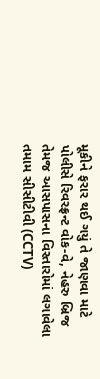મૂકીને ફરાર થઈ ગયું તે જાણવા માટે પોલીસે રિવરફ્રન્ટ વોક-વે, નેહરુ બ્રિજ તેમજ આસપાસના વિસ્તારોમાં લગાવેલા તમામ સીસીટીવી (CCTV)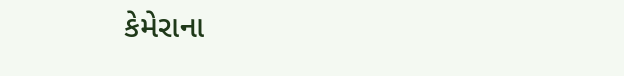કેમેરાના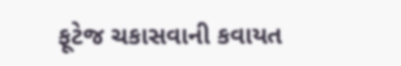ફૂટેજ ચકાસવાની કવાયત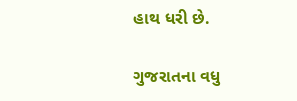હાથ ધરી છે.

ગુજરાતના વધુ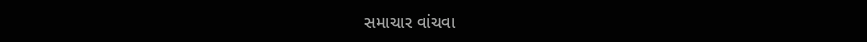સમાચાર વાંચવા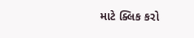માટે ક્લિક કરો